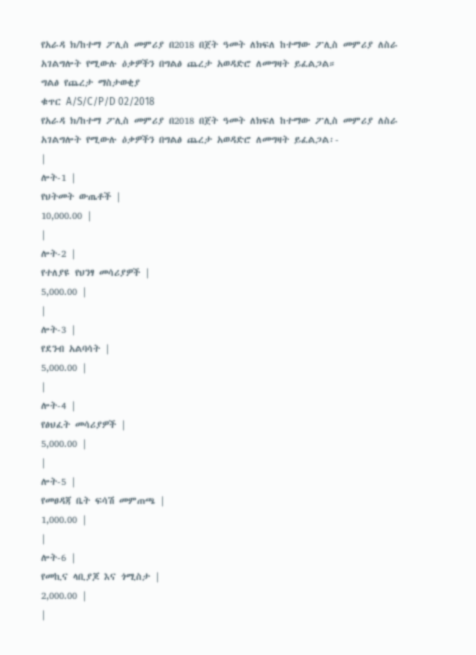የአራዳ ክ/ከተማ ፖሊስ መምሪያ በ2018 በጀት ዓመት ለክፍለ ከተማው ፖሊስ መምሪያ ለስራ አገልግሎት የሚውሉ ዕቃዎችን በግልፅ ጨረታ አወዳድሮ ለመግዛት ይፈልጋል።
ግልፅ የጨረታ ማስታወቂያ
ቁጥር A/S/C/P/D 02/2018
የአራዳ ክ/ከተማ ፖሊስ መምሪያ በ2018 በጀት ዓመት ለክፍለ ከተማው ፖሊስ መምሪያ ለስራ አገልግሎት የሚውሉ ዕቃዎችን በግልፅ ጨረታ አወዳድሮ ለመግዛት ይፈልጋል፡-
|
ሎት-1 |
የህትመት ውጤቶች |
10,000.00 |
|
ሎት-2 |
የተለያዩ የህንፃ መሳሪያዎች |
5,000.00 |
|
ሎት-3 |
የደንብ አልባሳት |
5,000.00 |
|
ሎት-4 |
የፅህፈት መሳሪያዎች |
5,000.00 |
|
ሎት-5 |
የመፀዳጃ ቤት ፍሳሽ መምጠጫ |
1,000.00 |
|
ሎት-6 |
የመኪና ላቢያጆ እና ጎሚስታ |
2,000.00 |
|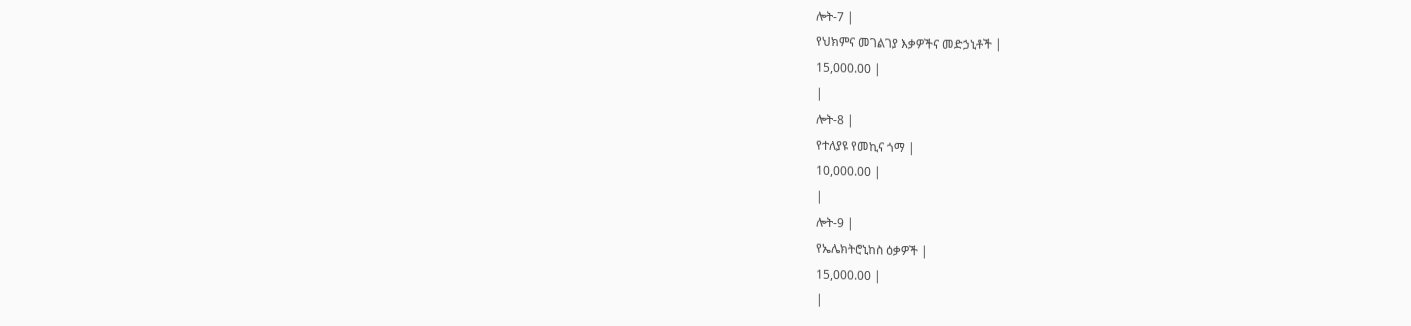ሎት-7 |
የህክምና መገልገያ እቃዎችና መድኃኒቶች |
15,000.00 |
|
ሎት-8 |
የተለያዩ የመኪና ጎማ |
10,000.00 |
|
ሎት-9 |
የኤሌክትሮኒከስ ዕቃዎች |
15,000.00 |
|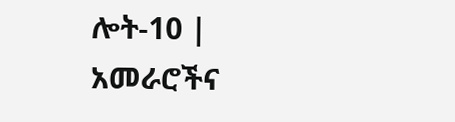ሎት-10 |
አመራሮችና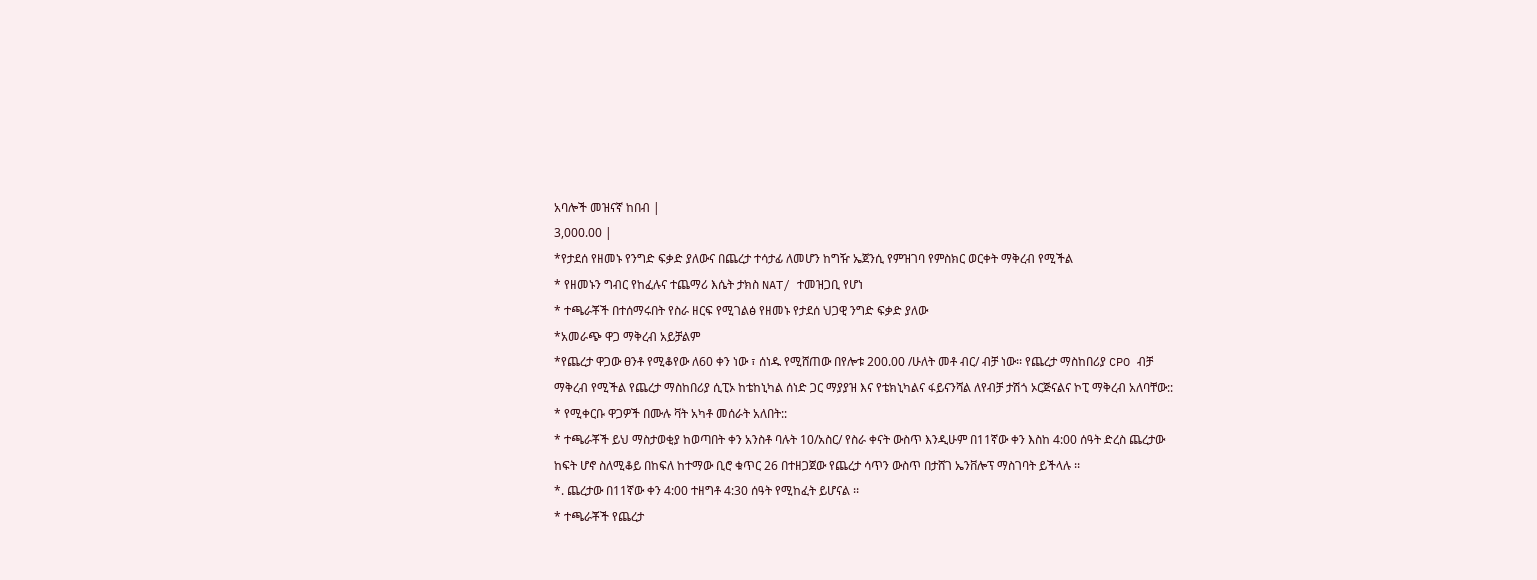አባሎች መዝናኛ ከበብ |
3,000.00 |
*የታደሰ የዘመኑ የንግድ ፍቃድ ያለውና በጨረታ ተሳታፊ ለመሆን ከግዥ ኤጀንሲ የምዝገባ የምስክር ወርቀት ማቅረብ የሚችል
* የዘመኑን ግብር የከፈሉና ተጨማሪ እሴት ታክስ NAT/ ተመዝጋቢ የሆነ
* ተጫራቾች በተሰማሩበት የስራ ዘርፍ የሚገልፅ የዘመኑ የታደሰ ህጋዊ ንግድ ፍቃድ ያለው
*አመራጭ ዋጋ ማቅረብ አይቻልም
*የጨረታ ዋጋው ፀንቶ የሚቆየው ለ60 ቀን ነው ፣ ሰነዱ የሚሸጠው በየሎቱ 200.00 /ሁለት መቶ ብር/ ብቻ ነው፡፡ የጨረታ ማስከበሪያ CPO ብቻ ማቅረብ የሚችል የጨረታ ማስከበሪያ ሲፒኦ ከቴከኒካል ሰነድ ጋር ማያያዝ እና የቴክኒካልና ፋይናንሻል ለየብቻ ታሽጎ ኦርጅናልና ኮፒ ማቅረብ አለባቸው::
* የሚቀርቡ ዋጋዎች በሙሉ ቫት አካቶ መሰራት አለበት::
* ተጫራቾች ይህ ማስታወቂያ ከወጣበት ቀን አንስቶ ባሉት 10/አስር/ የስራ ቀናት ውስጥ እንዲሁም በ11ኛው ቀን እስከ 4:00 ሰዓት ድረስ ጨረታው ከፍት ሆኖ ስለሚቆይ በከፍለ ከተማው ቢሮ ቁጥር 26 በተዘጋጀው የጨረታ ሳጥን ውስጥ በታሸገ ኤንቨሎፕ ማስገባት ይችላሉ ፡፡
*. ጨረታው በ11ኛው ቀን 4:00 ተዘግቶ 4:30 ሰዓት የሚከፈት ይሆናል ፡፡
* ተጫራቾች የጨረታ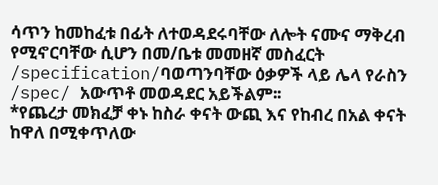ሳጥን ከመከፈቱ በፊት ለተወዳደሩባቸው ለሎት ናሙና ማቅረብ የሚኖርባቸው ሲሆን በመ/ቤቱ መመዘኛ መስፈርት /specification/ባወጣንባቸው ዕቃዎች ላይ ሌላ የራስን /spec/ አውጥቶ መወዳደር አይችልም፡፡
*የጨረታ መክፈቻ ቀኑ ከስራ ቀናት ውጪ እና የከብረ በአል ቀናት ከዋለ በሚቀጥለው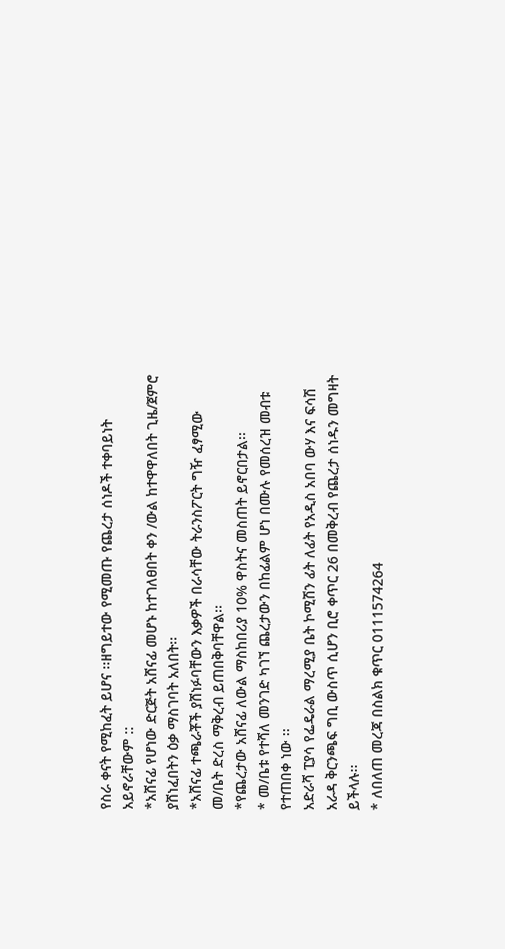የስራ ቀናት የሚከፈት ይሆና ፡፡ዘግይተው የሚመጡ የጨረታ ሰነዶች ተቀባይነት አይኖራቸውም ::
*አሸናፊ የሆነው ድርጅት አሸናፊ መሆኑ ከተገለፀበት ቀን /ውል ከተዋዋለበት ጊዜ/ጀምሮ ያሸነፈበትን ዕቃ ማስገባት አለበት፡፡
*አሸናፊ ተጫራቾች ያሸነፉባቸውን እቃዎች በራሳቸው ትራንስፖርት ግዥ ፈፃሚው መ/ቤት ድረስ ማቅረብ ይጠበቅባቸዋል፡፡
*የጨረታው አሸናፊ ለውል ማስከበሪያ 10% ዋስትና መስጠት ይኖርበታል፡፡
* መ/ቤቱ የተሻለ መንገድ ካገኘ ጨረታውን በከፊልም ሆነ በሙሉ የመሰረዝ መብቱ የተጠበቀ ነው ፡፡
አድራሻ ፒያሳ የፌዴራል ማረሚያ ቤት ኮሚሽን ፊት ለፊት የአዲስ አበባ ውሃ እና ፍሳሽ
አራዳ ቅርንጫፍ ግቢ ውስጥ ሲሆን ቢሮ ቀጥር 26 በመቅረብ የጨረታ ሰነዱን መግዛት ይችላሉ፡፡
* ለበለጠ መረጃ በስልክ ቁጥር 0111574264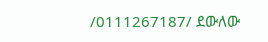/0111267187/ ደውለው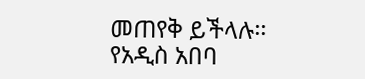መጠየቅ ይችላሉ፡፡
የአዲስ አበባ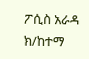ፖሲስ አራዳ ክ/ከተማ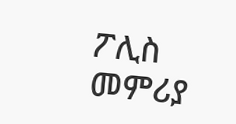ፖሊስ መምሪያ